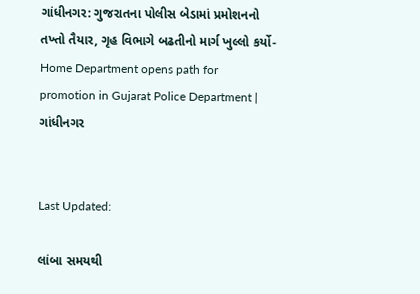ગાંધીનગર: ગુજરાતના પોલીસ બેડામાં પ્રમોશનનો તખ્તો તૈયાર, ગૃહ વિભાગે બઢતીનો માર્ગ ખુલ્લો કર્યો-Home Department opens path for promotion in Gujarat Police Department | ગાંધીનગર


Last Updated:

લાંબા સમયથી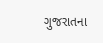ગુજરાતના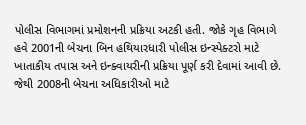પોલીસ વિભાગમાં પ્રમોશનની પ્રક્રિયા અટકી હતી. જોકે ગૃહ વિભાગે હવે 2001ની બેચના બિન હથિયારધારી પોલીસ ઇન્સ્પેક્ટરો માટે ખાતાકીય તપાસ અને ઇન્ક્વાયરીની પ્રક્રિયા પૂર્ણ કરી દેવામાં આવી છે. જેથી 2008ની બેચના અધિકારીઓ માટે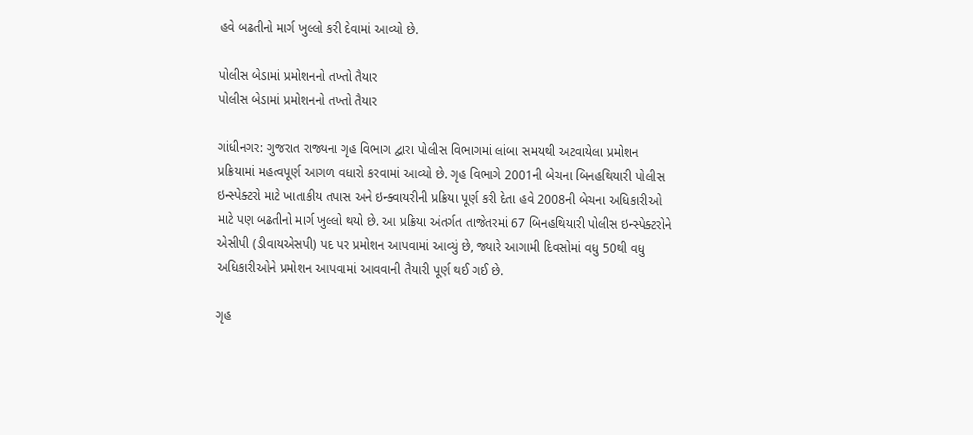હવે બઢતીનો માર્ગ ખુલ્લો કરી દેવામાં આવ્યો છે.

પોલીસ બેડામાં પ્રમોશનનો તખ્તો તૈયાર
પોલીસ બેડામાં પ્રમોશનનો તખ્તો તૈયાર

ગાંધીનગર: ગુજરાત રાજ્યના ગૃહ વિભાગ દ્વારા પોલીસ વિભાગમાં લાંબા સમયથી અટવાયેલા પ્રમોશન પ્રક્રિયામાં મહત્વપૂર્ણ આગળ વધારો કરવામાં આવ્યો છે. ગૃહ વિભાગે 2001ની બેચના બિનહથિયારી પોલીસ ઇન્સ્પેક્ટરો માટે ખાતાકીય તપાસ અને ઇન્ક્વાયરીની પ્રક્રિયા પૂર્ણ કરી દેતા હવે 2008ની બેચના અધિકારીઓ માટે પણ બઢતીનો માર્ગ ખુલ્લો થયો છે. આ પ્રક્રિયા અંતર્ગત તાજેતરમાં 67 બિનહથિયારી પોલીસ ઇન્સ્પેક્ટરોને એસીપી (ડીવાયએસપી) પદ પર પ્રમોશન આપવામાં આવ્યું છે, જ્યારે આગામી દિવસોમાં વધુ 50થી વધુ અધિકારીઓને પ્રમોશન આપવામાં આવવાની તૈયારી પૂર્ણ થઈ ગઈ છે.

ગૃહ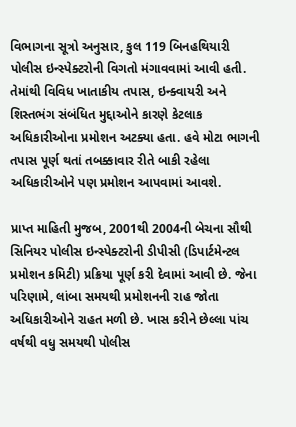વિભાગના સૂત્રો અનુસાર, કુલ 119 બિનહથિયારી પોલીસ ઇન્સ્પેક્ટરોની વિગતો મંગાવવામાં આવી હતી. તેમાંથી વિવિધ ખાતાકીય તપાસ, ઇન્ક્વાયરી અને શિસ્તભંગ સંબંધિત મુદ્દાઓને કારણે કેટલાક અધિકારીઓના પ્રમોશન અટક્યા હતા. હવે મોટા ભાગની તપાસ પૂર્ણ થતાં તબક્કાવાર રીતે બાકી રહેલા અધિકારીઓને પણ પ્રમોશન આપવામાં આવશે.

પ્રાપ્ત માહિતી મુજબ, 2001થી 2004ની બેચના સૌથી સિનિયર પોલીસ ઇન્સ્પેક્ટરોની ડીપીસી (ડિપાર્ટમેન્ટલ પ્રમોશન કમિટી) પ્રક્રિયા પૂર્ણ કરી દેવામાં આવી છે. જેના પરિણામે, લાંબા સમયથી પ્રમોશનની રાહ જોતા અધિકારીઓને રાહત મળી છે. ખાસ કરીને છેલ્લા પાંચ વર્ષથી વધુ સમયથી પોલીસ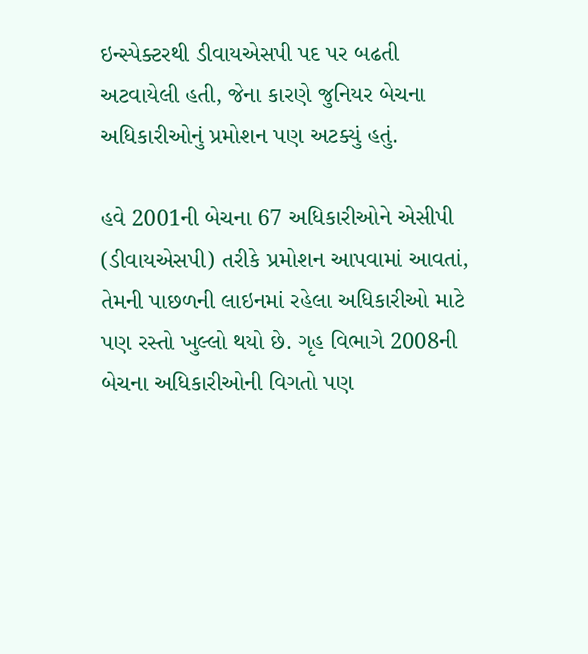ઇન્સ્પેક્ટરથી ડીવાયએસપી પદ પર બઢતી અટવાયેલી હતી, જેના કારણે જુનિયર બેચના અધિકારીઓનું પ્રમોશન પણ અટક્યું હતું.

હવે 2001ની બેચના 67 અધિકારીઓને એસીપી (ડીવાયએસપી) તરીકે પ્રમોશન આપવામાં આવતાં, તેમની પાછળની લાઇનમાં રહેલા અધિકારીઓ માટે પણ રસ્તો ખુલ્લો થયો છે. ગૃહ વિભાગે 2008ની બેચના અધિકારીઓની વિગતો પણ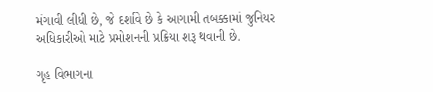મંગાવી લીધી છે, જે દર્શાવે છે કે આગામી તબક્કામાં જુનિયર અધિકારીઓ માટે પ્રમોશનની પ્રક્રિયા શરૂ થવાની છે.

ગૃહ વિભાગના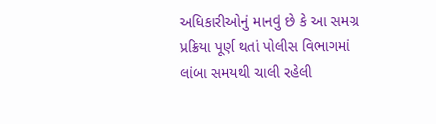અધિકારીઓનું માનવું છે કે આ સમગ્ર પ્રક્રિયા પૂર્ણ થતાં પોલીસ વિભાગમાં લાંબા સમયથી ચાલી રહેલી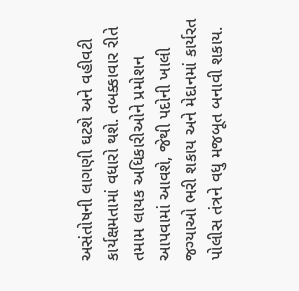અસંતોષની લાગણી ઘટશે અને વહીવટી કાર્યક્ષમતામાં વધારો થશે. તબક્કાવાર રીતે તમામ લાયક અધિકારીઓને પ્રમોશન આપવામાં આવશે, જેથી પદોની ખાલી જગ્યાઓ ભરી શકાય અને મેદાનમાં કાર્યરત પોલીસ તંત્રને વધુ મજબૂત બનાવી શકાય.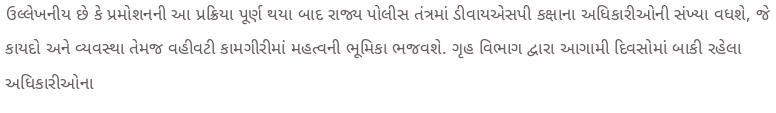ઉલ્લેખનીય છે કે પ્રમોશનની આ પ્રક્રિયા પૂર્ણ થયા બાદ રાજ્ય પોલીસ તંત્રમાં ડીવાયએસપી કક્ષાના અધિકારીઓની સંખ્યા વધશે, જે કાયદો અને વ્યવસ્થા તેમજ વહીવટી કામગીરીમાં મહત્વની ભૂમિકા ભજવશે. ગૃહ વિભાગ દ્વારા આગામી દિવસોમાં બાકી રહેલા અધિકારીઓના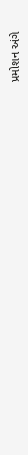પ્રમોશન અંગે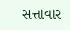સત્તાવાર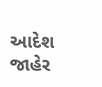આદેશ જાહેર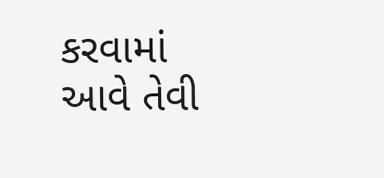કરવામાં આવે તેવી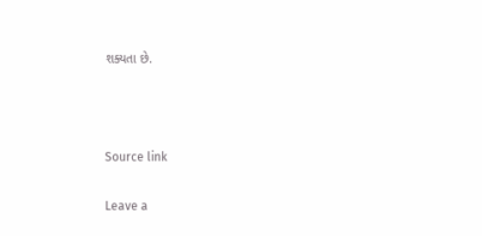શક્યતા છે.



Source link

Leave a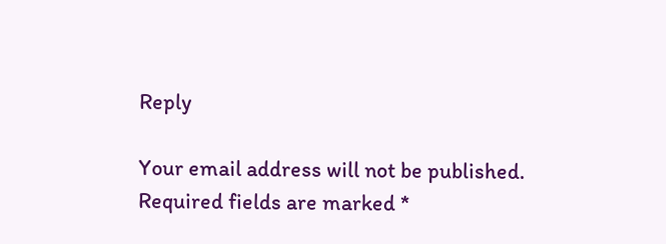Reply

Your email address will not be published. Required fields are marked *